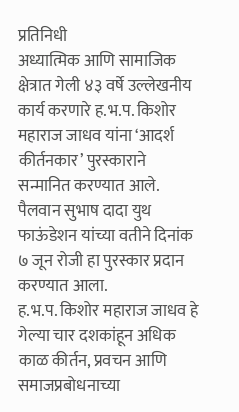प्रतिनिधी
अध्यात्मिक आणि सामाजिक क्षेत्रात गेली ४३ वर्षे उल्लेखनीय कार्य करणारे ह.भ.प. किशोर महाराज जाधव यांना ‘आदर्श कीर्तनकार’ पुरस्काराने सन्मानित करण्यात आले. पैलवान सुभाष दादा युथ फाऊंडेशन यांच्या वतीने दिनांक ७ जून रोजी हा पुरस्कार प्रदान करण्यात आला.
ह.भ.प. किशोर महाराज जाधव हे गेल्या चार दशकांहून अधिक काळ कीर्तन, प्रवचन आणि समाजप्रबोधनाच्या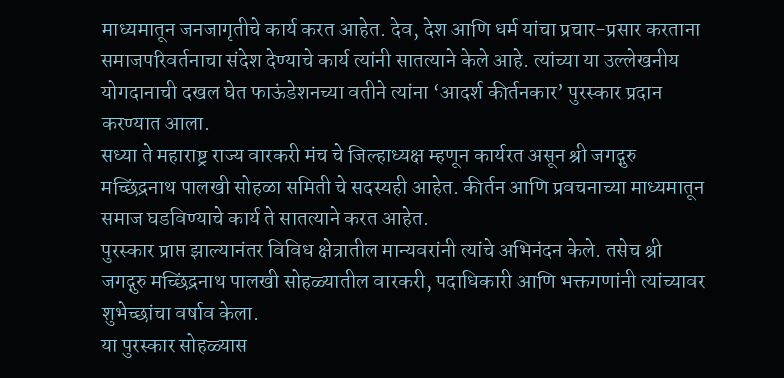माध्यमातून जनजागृतीचे कार्य करत आहेत. देव, देश आणि धर्म यांचा प्रचार-प्रसार करताना समाजपरिवर्तनाचा संदेश देण्याचे कार्य त्यांनी सातत्याने केले आहे. त्यांच्या या उल्लेखनीय योगदानाची दखल घेत फाऊंडेशनच्या वतीने त्यांना ‘आदर्श कीर्तनकार’ पुरस्कार प्रदान करण्यात आला.
सध्या ते महाराष्ट्र राज्य वारकरी मंच चे जिल्हाध्यक्ष म्हणून कार्यरत असून श्री जगद्गुरु मच्छिंद्रनाथ पालखी सोहळा समिती चे सदस्यही आहेत. कीर्तन आणि प्रवचनाच्या माध्यमातून समाज घडविण्याचे कार्य ते सातत्याने करत आहेत.
पुरस्कार प्राप्त झाल्यानंतर विविध क्षेत्रातील मान्यवरांनी त्यांचे अभिनंदन केले. तसेच श्री जगद्गुरु मच्छिंद्रनाथ पालखी सोहळ्यातील वारकरी, पदाधिकारी आणि भक्तगणांनी त्यांच्यावर शुभेच्छांचा वर्षाव केला.
या पुरस्कार सोहळ्यास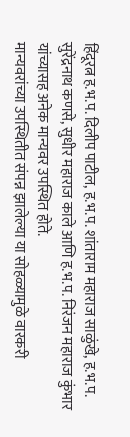हिंदूरत्न ह.भ.प. दिलीप पाटील, ह.भ.प. शांताराम महाराज साळुंखे, ह.भ.प. सुरेंद्रनाथ कणसे, सुधीर महाराज काले आणि ह.भ.प. निरंजन महाराज कुंभार यांच्यासह अनेक मान्यवर उपस्थित होते.
मान्यवरांच्या उपस्थितीत संपन्न झालेल्या या सोहळ्यामुळे वारकरी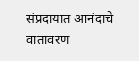संप्रदायात आनंदाचे वातावरण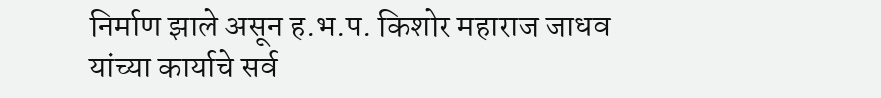निर्माण झाले असून ह.भ.प. किशोर महाराज जाधव यांच्या कार्याचे सर्व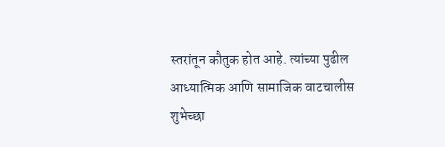स्तरांतून कौतुक होत आहे. त्यांच्या पुढील आध्यात्मिक आणि सामाजिक वाटचालीस शुभेच्छा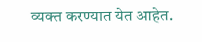व्यक्त करण्यात येत आहेत.